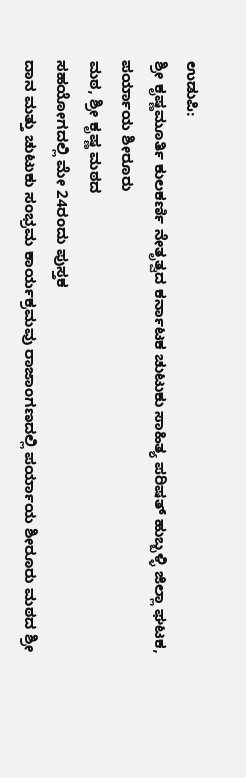ಉಡುಪಿ:
ಶ್ರೀ ಕೃಷ್ಣಮೂರ್ತಿ ಕುಲಕರ್ಣಿ ನೇತೃತ್ವದ ಕರ್ನಾಟಕ ಚುಟುಕು ಸಾಹಿತ್ಯ ಪರಿಷತ್ ಹುಬ್ಬಳ್ಳಿ ಜಿಲ್ಲಾ ಘಟಕ, ಪರ್ಯಾಯ ಶೀರೂರು
ಮಠ, ಶ್ರೀ ಕೃಷ್ಣ ಮಠದ
ಸಹಯೋಗದಲ್ಲಿ ಮೇ 24ರಂದು ಪುಸ್ತಕ
ದಾನ ಮತ್ತು ಚುಟುಕು ಸಂಭ್ರಮ ಕಾರ್ಯಕ್ರಮವು ರಾಜಾಂಗಣದಲ್ಲಿ ಪರ್ಯಾಯ ಶೀರೂರು ಮಠದ ಶ್ರೀ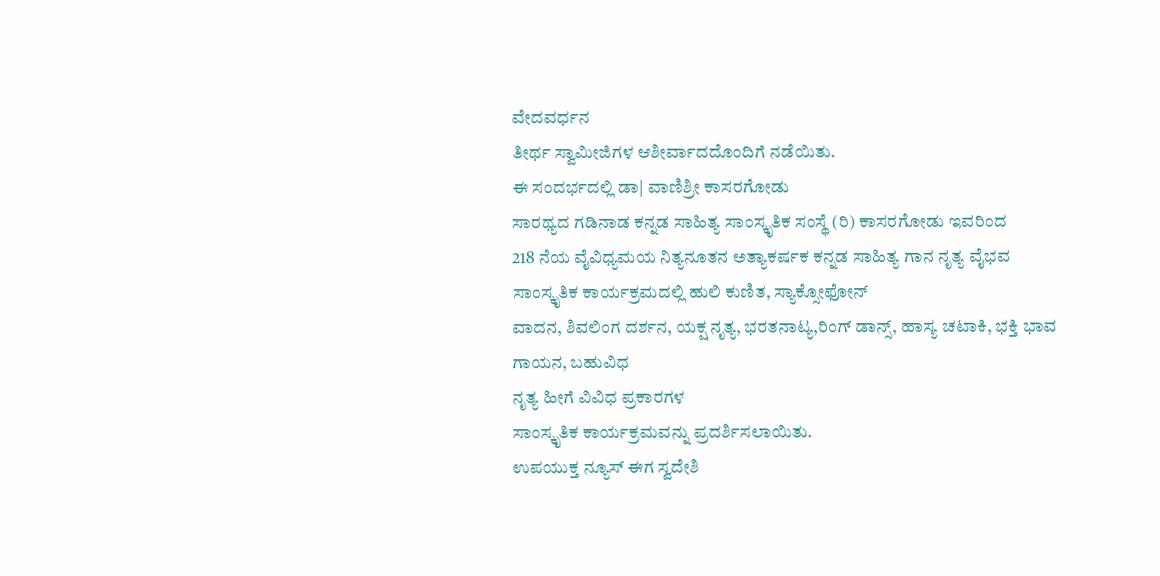ವೇದವರ್ಧನ
ತೀರ್ಥ ಸ್ವಾಮೀಜಿಗಳ ಆಶೀರ್ವಾದದೊಂದಿಗೆ ನಡೆಯಿತು.
ಈ ಸಂದರ್ಭದಲ್ಲಿ ಡಾ| ವಾಣಿಶ್ರೀ ಕಾಸರಗೋಡು
ಸಾರಥ್ಯದ ಗಡಿನಾಡ ಕನ್ನಡ ಸಾಹಿತ್ಯ ಸಾಂಸ್ಕೃತಿಕ ಸಂಸ್ಥೆ (ರಿ) ಕಾಸರಗೋಡು ಇವರಿಂದ
218 ನೆಯ ವೈವಿಧ್ಯಮಯ ನಿತ್ಯನೂತನ ಅತ್ಯಾಕರ್ಷಕ ಕನ್ನಡ ಸಾಹಿತ್ಯ ಗಾನ ನೃತ್ಯ ವೈಭವ
ಸಾಂಸ್ಕೃತಿಕ ಕಾರ್ಯಕ್ರಮದಲ್ಲಿ ಹುಲಿ ಕುಣಿತ, ಸ್ಯಾಕ್ಸೋಫೋನ್
ವಾದನ, ಶಿವಲಿಂಗ ದರ್ಶನ, ಯಕ್ಷ ನೃತ್ಯ, ಭರತನಾಟ್ಯ,ರಿಂಗ್ ಡಾನ್ಸ್, ಹಾಸ್ಯ ಚಟಾಕಿ, ಭಕ್ತಿ ಭಾವ ಗಾಯನ, ಬಹುವಿಧ
ನೃತ್ಯ ಹೀಗೆ ವಿವಿಧ ಪ್ರಕಾರಗಳ
ಸಾಂಸ್ಕೃತಿಕ ಕಾರ್ಯಕ್ರಮವನ್ನು ಪ್ರದರ್ಶಿಸಲಾಯಿತು.
ಉಪಯುಕ್ತ ನ್ಯೂಸ್ ಈಗ ಸ್ವದೇಶಿ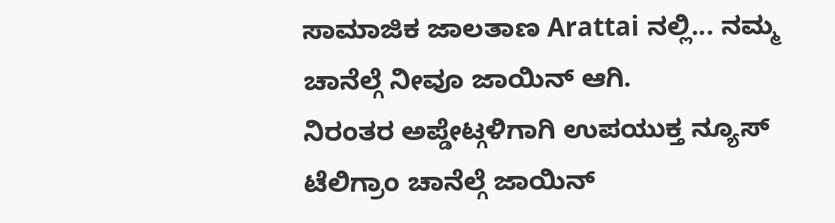ಸಾಮಾಜಿಕ ಜಾಲತಾಣ Arattai ನಲ್ಲಿ... ನಮ್ಮ ಚಾನೆಲ್ಗೆ ನೀವೂ ಜಾಯಿನ್ ಆಗಿ.
ನಿರಂತರ ಅಪ್ಡೇಟ್ಗಳಿಗಾಗಿ ಉಪಯುಕ್ತ ನ್ಯೂಸ್ ಟೆಲಿಗ್ರಾಂ ಚಾನೆಲ್ಗೆ ಜಾಯಿನ್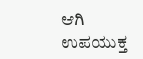ಆಗಿ
ಉಪಯುಕ್ತ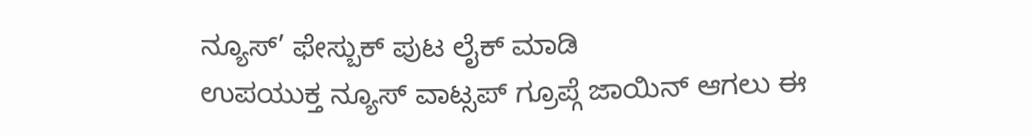ನ್ಯೂಸ್’ ಫೇಸ್ಬುಕ್ ಪುಟ ಲೈಕ್ ಮಾಡಿ
ಉಪಯುಕ್ತ ನ್ಯೂಸ್ ವಾಟ್ಸಪ್ ಗ್ರೂಪ್ಗೆ ಜಾಯಿನ್ ಆಗಲು ಈ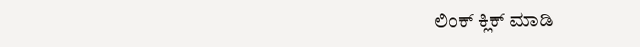ಲಿಂಕ್ ಕ್ಲಿಕ್ ಮಾಡಿ